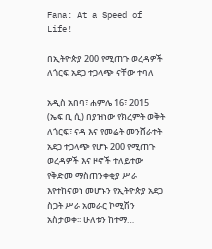Fana: At a Speed of Life!

በኢትዮጵያ 200 የሚጠጉ ወረዳዎች ለጎርፍ አደጋ ተጋላጭ ናቸው ተባለ

አዲስ አበባ፣ ሐምሌ 16፣ 2015 (ኤፍ ቢ ሲ) በያዝነው የክረምት ወቅት ለጎርፍ፣ ናዳ እና የመሬት መንሸራተት አደጋ ተጋላጭ የሆኑ 200 የሚጠጉ ወረዳዎች እና ዞኖች ተለይተው የቅድመ ማስጠንቀቂያ ሥራ እየተከናወነ መሆኑን የኢትዮጵያ አደጋ ስጋት ሥራ አመራር ኮሚሽን አስታወቀ፡፡ ሁለቱን ከተማ…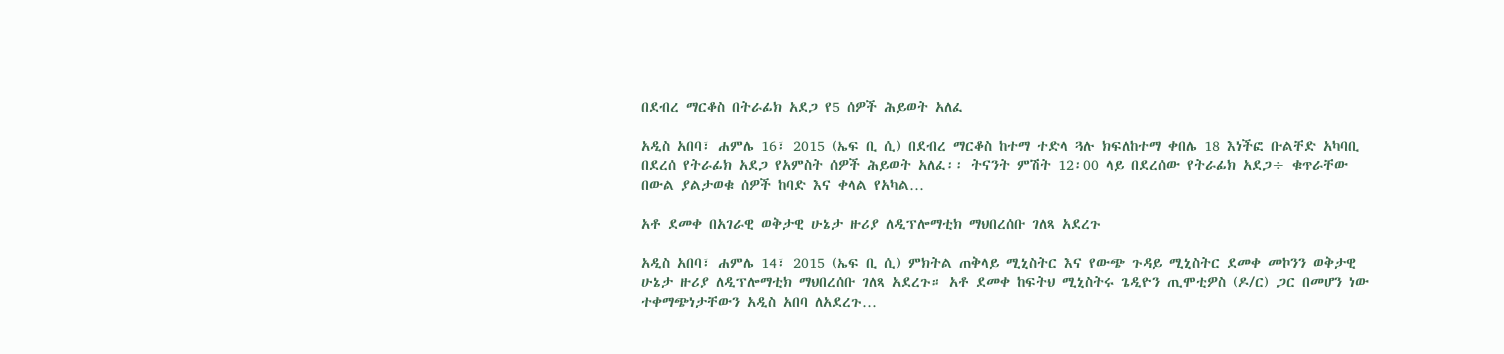በደብረ ማርቆስ በትራፊክ አደጋ የ5 ሰዎች ሕይወት አለፈ

አዲስ አበባ፣ ሐምሌ 16፣ 2015 (ኤፍ ቢ ሲ) በደብረ ማርቆስ ከተማ ተድላ ጓሉ ክፍለከተማ ቀበሌ 18 እነችፎ ቡልቸድ አካባቢ በደረሰ የትራፊክ አደጋ የአምስት ሰዎች ሕይወት አለፈ፡፡ ትናንት ምሽት 12፡00 ላይ በደረሰው የትራፊክ አደጋ÷ ቁጥራቸው በውል ያልታወቁ ሰዎች ከባድ እና ቀላል የአካል…

አቶ ደመቀ በአገራዊ ወቅታዊ ሁኔታ ዙሪያ ለዲፕሎማቲክ ማህበረሰቡ ገለጻ አደረጉ

አዲስ አበባ፣ ሐምሌ 14፣ 2015 (ኤፍ ቢ ሲ) ምክትል ጠቅላይ ሚኒስትር እና የውጭ ጉዳይ ሚኒስትር ደመቀ መኮንን ወቅታዊ ሁኔታ ዙሪያ ለዲፕሎማቲክ ማህበረሰቡ ገለጻ አደረጉ። አቶ ደመቀ ከፍትህ ሚኒስትሩ ጌዲዮን ጢሞቲዎስ (ዶ/ር) ጋር በመሆን ነው ተቀማጭነታቸውን አዲስ አበባ ለአደረጉ…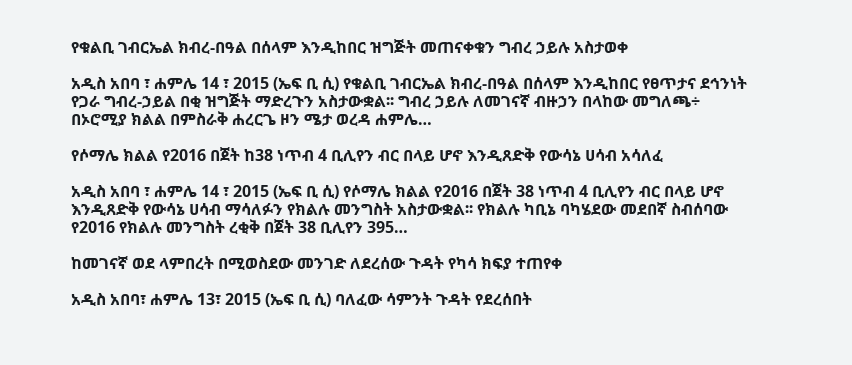የቁልቢ ገብርኤል ክብረ-በዓል በሰላም እንዲከበር ዝግጅት መጠናቀቁን ግብረ ኃይሉ አስታወቀ

አዲስ አበባ ፣ ሐምሌ 14 ፣ 2015 (ኤፍ ቢ ሲ) የቁልቢ ገብርኤል ክብረ-በዓል በሰላም እንዲከበር የፀጥታና ደኅንነት የጋራ ግብረ-ኃይል በቂ ዝግጅት ማድረጉን አስታውቋል፡፡ ግብረ ኃይሉ ለመገናኛ ብዙኃን በላከው መግለጫ÷ በኦሮሚያ ክልል በምስራቅ ሐረርጌ ዞን ሜታ ወረዳ ሐምሌ…

የሶማሌ ክልል የ2016 በጀት ከ38 ነጥብ 4 ቢሊየን ብር በላይ ሆኖ እንዲጸድቅ የውሳኔ ሀሳብ አሳለፈ

አዲስ አበባ ፣ ሐምሌ 14 ፣ 2015 (ኤፍ ቢ ሲ) የሶማሌ ክልል የ2016 በጀት 38 ነጥብ 4 ቢሊየን ብር በላይ ሆኖ እንዲጸድቅ የውሳኔ ሀሳብ ማሳለፉን የክልሉ መንግስት አስታውቋል፡፡ የክልሉ ካቢኔ ባካሄደው መደበኛ ስብሰባው የ2016 የክልሉ መንግስት ረቂቅ በጀት 38 ቢሊየን 395…

ከመገናኛ ወደ ላምበረት በሚወስደው መንገድ ለደረሰው ጉዳት የካሳ ክፍያ ተጠየቀ

አዲስ አበባ፣ ሐምሌ 13፣ 2015 (ኤፍ ቢ ሲ) ባለፈው ሳምንት ጉዳት የደረሰበት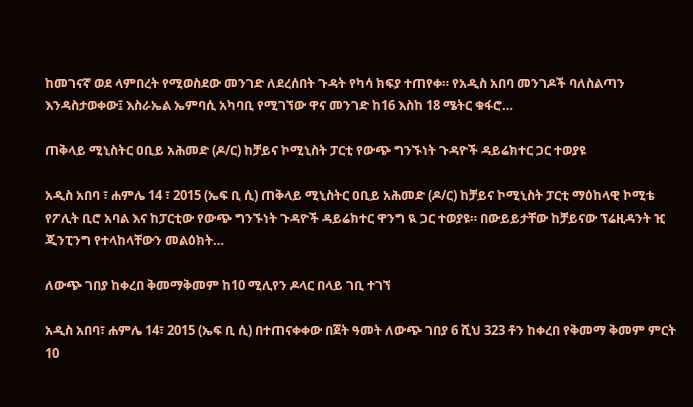ከመገናኛ ወደ ላምበረት የሚወስደው መንገድ ለደረሰበት ጉዳት የካሳ ክፍያ ተጠየቀ። የአዲስ አበባ መንገዶች ባለስልጣን እንዳስታወቀው፤ እስራኤል ኤምባሲ አካባቢ የሚገኘው ዋና መንገድ ከ16 እስከ 18 ሜትር ቁፋሮ…

ጠቅላይ ሚኒስትር ዐቢይ አሕመድ (ዶ/ር) ከቻይና ኮሚኒስት ፓርቲ የውጭ ግንኙነት ጉዳዮች ዳይሬክተር ጋር ተወያዩ

አዲስ አበባ ፣ ሐምሌ 14 ፣ 2015 (ኤፍ ቢ ሲ) ጠቅላይ ሚኒስትር ዐቢይ አሕመድ (ዶ/ር) ከቻይና ኮሚኒስት ፓርቲ ማዕከላዊ ኮሚቴ የፖሊት ቢሮ አባል እና ከፓርቲው የውጭ ግንኙነት ጉዳዮች ዳይሬክተር ዋንግ ዪ ጋር ተወያዩ። በውይይታቸው ከቻይናው ፕሬዚዳንት ዢ ጂንፒንግ የተላከላቸውን መልዕክት…

ለውጭ ገበያ ከቀረበ ቅመማቅመም ከ10 ሚሊየን ዶላር በላይ ገቢ ተገኘ

አዲስ አበባ፣ ሐምሌ 14፣ 2015 (ኤፍ ቢ ሲ) በተጠናቀቀው በጀት ዓመት ለውጭ ገበያ 6 ሺህ 323 ቶን ከቀረበ የቅመማ ቅመም ምርት 10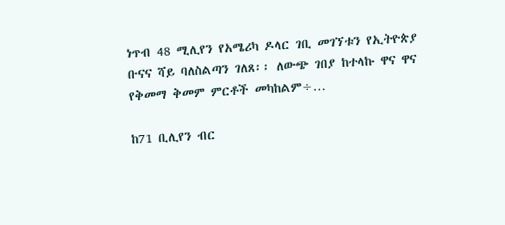ነጥብ 48 ሚሊየን የአሜሪካ ዶላር ገቢ መገኘቱን የኢትዮጵያ ቡናና ሻይ ባለስልጣን ገለጸ፡፡ ለውጭ ገበያ ከተላኩ ዋና ዋና የቅመማ ቅመም ምርቶች መካከልም÷…

ከ71 ቢሊየን ብር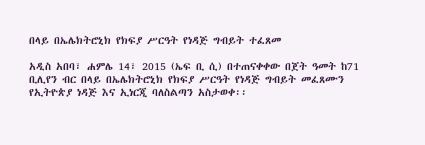በላይ በኤሌክትሮኒክ የክፍያ ሥርዓት የነዳጅ ግብይት ተፈጸመ

አዲስ አበባ፣ ሐምሌ 14፣ 2015 (ኤፍ ቢ ሲ) በተጠናቀቀው በጀት ዓመት ከ71 ቢሊየን ብር በላይ በኤሌክትሮኒክ የክፍያ ሥርዓት የነዳጅ ግብይት መፈጸሙን የኢትዮጵያ ነዳጅ እና ኢነርጂ ባለስልጣን አስታወቀ፡፡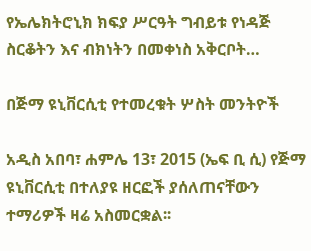የኤሌክትሮኒክ ክፍያ ሥርዓት ግብይቱ የነዳጅ ስርቆትን እና ብክነትን በመቀነስ አቅርቦት…

በጅማ ዩኒቨርሲቲ የተመረቁት ሦስት መንትዮች

አዲስ አበባ፣ ሐምሌ 13፣ 2015 (ኤፍ ቢ ሲ) የጅማ ዩኒቨርሲቲ በተለያዩ ዘርፎች ያሰለጠናቸውን ተማሪዎች ዛሬ አስመርቋል፡፡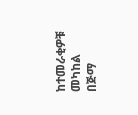ከተመራቂዎቹ መካከል በጅማ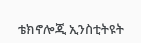ቴክኖሎጂ ኢንስቲትዩት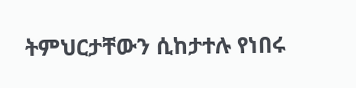ትምህርታቸውን ሲከታተሉ የነበሩ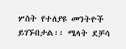ሦስት የተለያዩ መንትዮች ይገኙበታል፡፡ ሜላት ደቻሳ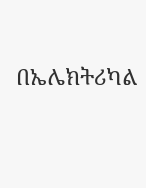በኤሌክትሪካል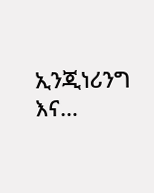ኢንጂነሪንግ እና…